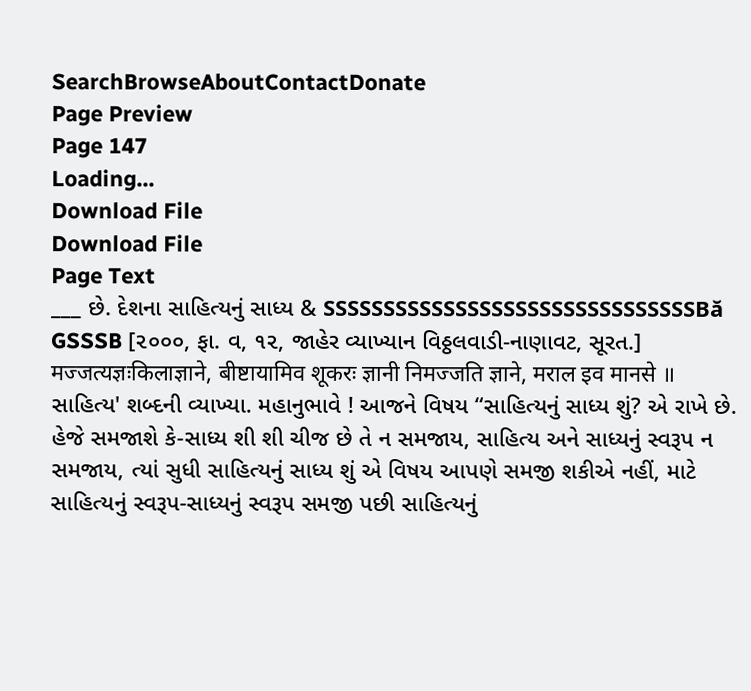SearchBrowseAboutContactDonate
Page Preview
Page 147
Loading...
Download File
Download File
Page Text
___ છે. દેશના સાહિત્યનું સાધ્ય & SSSSSSSSSSSSSSSSSSSSSSSSSSSSSSSBă GSSSB [૨૦૦૦, ફા. વ, ૧૨, જાહેર વ્યાખ્યાન વિઠ્ઠલવાડી-નાણાવટ, સૂરત.] मज्जत्यज्ञःकिलाज्ञाने, बीष्टायामिव शूकरः ज्ञानी निमज्जति ज्ञाने, मराल इव मानसे ॥ સાહિત્ય' શબ્દની વ્યાખ્યા. મહાનુભાવે ! આજને વિષય “સાહિત્યનું સાધ્ય શું? એ રાખે છે. હેજે સમજાશે કે-સાધ્ય શી શી ચીજ છે તે ન સમજાય, સાહિત્ય અને સાધ્યનું સ્વરૂપ ન સમજાય, ત્યાં સુધી સાહિત્યનું સાધ્ય શું એ વિષય આપણે સમજી શકીએ નહીં, માટે સાહિત્યનું સ્વરૂપ-સાધ્યનું સ્વરૂપ સમજી પછી સાહિત્યનું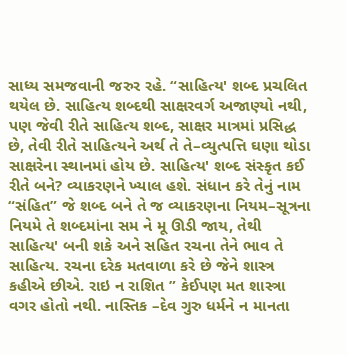સાધ્ય સમજવાની જરુર રહે. “સાહિત્ય' શબ્દ પ્રચલિત થયેલ છે. સાહિત્ય શબ્દથી સાક્ષરવર્ગ અજાણ્યો નથી, પણ જેવી રીતે સાહિત્ય શબ્દ, સાક્ષર માત્રમાં પ્રસિદ્ધ છે, તેવી રીતે સાહિત્યને અર્થ તે તે–વ્યુત્પત્તિ ઘણા થોડા સાક્ષરેના સ્થાનમાં હોય છે. સાહિત્ય' શબ્દ સંસ્કૃત કઈ રીતે બને? વ્યાકરણને ખ્યાલ હશે. સંધાન કરે તેનું નામ “સંહિત” જે શબ્દ બને તે જ વ્યાકરણના નિયમ–સૂત્રના નિયમે તે શબ્દમાંના સમ ને મૂ ઊડી જાય, તેથી સાહિત્ય' બની શકે અને સહિત રચના તેને ભાવ તે સાહિત્ય. રચના દરેક મતવાળા કરે છે જેને શાસ્ત્ર કહીએ છીએ. રાઇ ન રાશિત ” કેઈપણ મત શાસ્ત્રા વગર હોતો નથી. નાસ્તિક –દેવ ગુરુ ધર્મને ન માનતા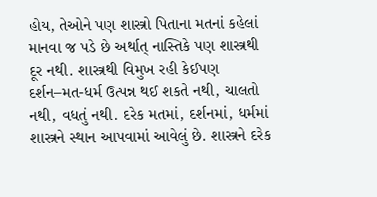હોય, તેઓને પણ શાસ્ત્રો પિતાના મતનાં કહેલાં માનવા જ પડે છે અર્થાત્ નાસ્તિકે પણ શાસ્ત્રથી દૂર નથી. શાસ્ત્રથી વિમુખ રહી કેઈપણ દર્શન–મત-ધર્મ ઉત્પન્ન થઈ શકતે નથી, ચાલતો નથી, વધતું નથી. દરેક મતમાં, દર્શનમાં, ધર્મમાં શાસ્ત્રને સ્થાન આપવામાં આવેલું છે. શાસ્ત્રને દરેક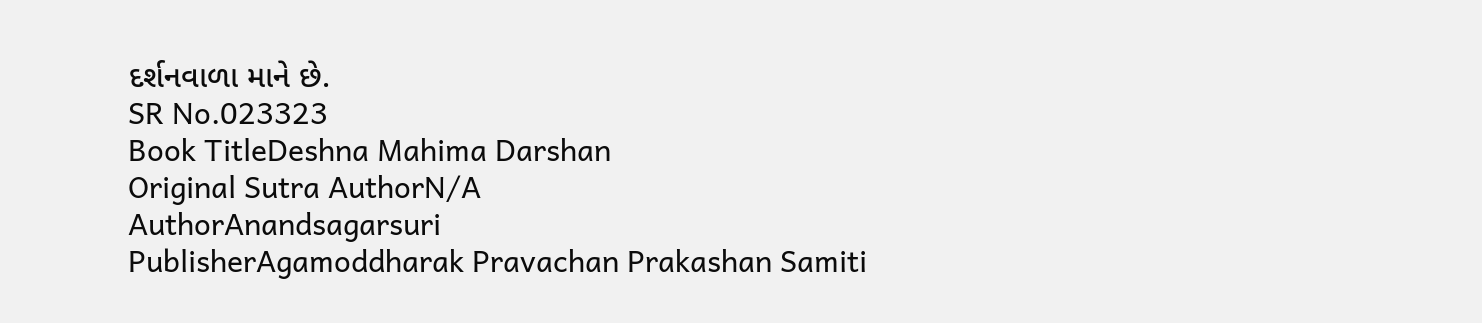દર્શનવાળા માને છે.
SR No.023323
Book TitleDeshna Mahima Darshan
Original Sutra AuthorN/A
AuthorAnandsagarsuri
PublisherAgamoddharak Pravachan Prakashan Samiti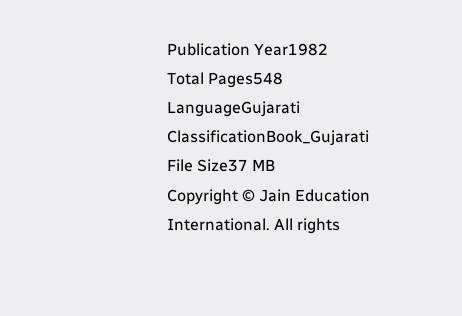Publication Year1982
Total Pages548
LanguageGujarati
ClassificationBook_Gujarati
File Size37 MB
Copyright © Jain Education International. All rights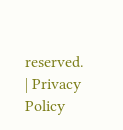reserved. | Privacy Policy